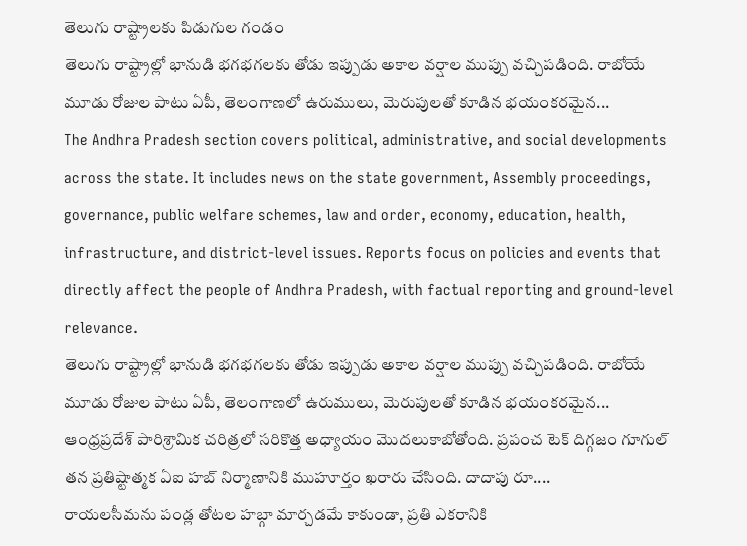తెలుగు రాష్ట్రాలకు పిడుగుల గండం
తెలుగు రాష్ట్రాల్లో భానుడి భగభగలకు తోడు ఇప్పుడు అకాల వర్షాల ముప్పు వచ్చిపడింది. రాబోయే మూడు రోజుల పాటు ఏపీ, తెలంగాణలో ఉరుములు, మెరుపులతో కూడిన భయంకరమైన...
The Andhra Pradesh section covers political, administrative, and social developments across the state. It includes news on the state government, Assembly proceedings, governance, public welfare schemes, law and order, economy, education, health, infrastructure, and district-level issues. Reports focus on policies and events that directly affect the people of Andhra Pradesh, with factual reporting and ground-level relevance.
తెలుగు రాష్ట్రాల్లో భానుడి భగభగలకు తోడు ఇప్పుడు అకాల వర్షాల ముప్పు వచ్చిపడింది. రాబోయే మూడు రోజుల పాటు ఏపీ, తెలంగాణలో ఉరుములు, మెరుపులతో కూడిన భయంకరమైన...
ఆంధ్రప్రదేశ్ పారిశ్రామిక చరిత్రలో సరికొత్త అధ్యాయం మొదలుకాబోతోంది. ప్రపంచ టెక్ దిగ్గజం గూగుల్ తన ప్రతిష్టాత్మక ఏఐ హబ్ నిర్మాణానికి ముహూర్తం ఖరారు చేసింది. దాదాపు రూ....
రాయలసీమను పండ్ల తోటల హబ్గా మార్చడమే కాకుండా, ప్రతి ఎకరానికి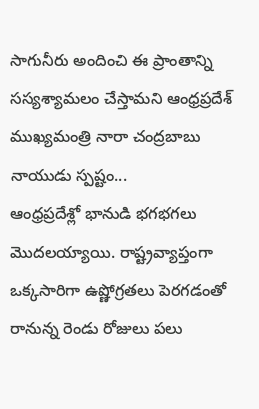సాగునీరు అందించి ఈ ప్రాంతాన్ని సస్యశ్యామలం చేస్తామని ఆంధ్రప్రదేశ్ ముఖ్యమంత్రి నారా చంద్రబాబు నాయుడు స్పష్టం...
ఆంధ్రప్రదేశ్లో భానుడి భగభగలు మొదలయ్యాయి. రాష్ట్రవ్యాప్తంగా ఒక్కసారిగా ఉష్ణోగ్రతలు పెరగడంతో రానున్న రెండు రోజులు పలు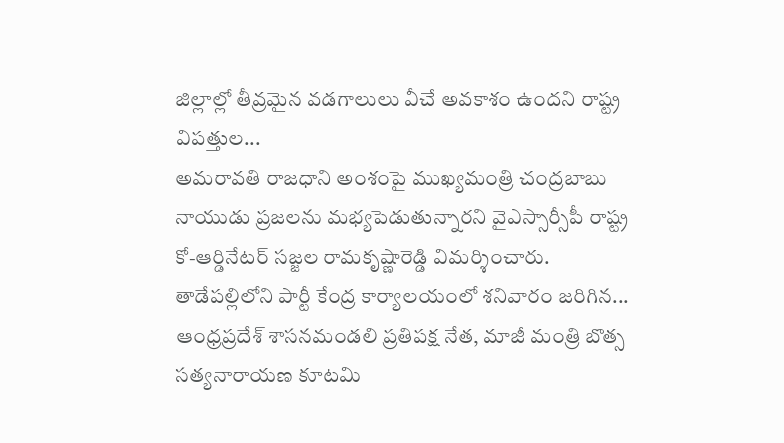జిల్లాల్లో తీవ్రమైన వడగాలులు వీచే అవకాశం ఉందని రాష్ట్ర విపత్తుల...
అమరావతి రాజధాని అంశంపై ముఖ్యమంత్రి చంద్రబాబు నాయుడు ప్రజలను మభ్యపెడుతున్నారని వైఎస్సార్సీపీ రాష్ట్ర కో-ఆర్డినేటర్ సజ్జల రామకృష్ణారెడ్డి విమర్శించారు. తాడేపల్లిలోని పార్టీ కేంద్ర కార్యాలయంలో శనివారం జరిగిన...
ఆంధ్రప్రదేశ్ శాసనమండలి ప్రతిపక్ష నేత, మాజీ మంత్రి బొత్స సత్యనారాయణ కూటమి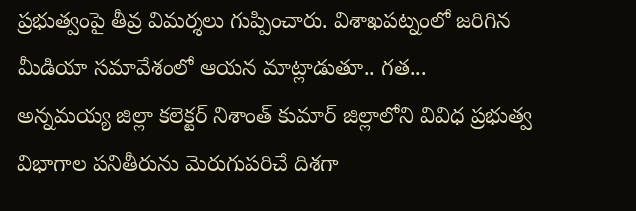ప్రభుత్వంపై తీవ్ర విమర్శలు గుప్పించారు. విశాఖపట్నంలో జరిగిన మీడియా సమావేశంలో ఆయన మాట్లాడుతూ.. గత...
అన్నమయ్య జిల్లా కలెక్టర్ నిశాంత్ కుమార్ జిల్లాలోని వివిధ ప్రభుత్వ విభాగాల పనితీరును మెరుగుపరిచే దిశగా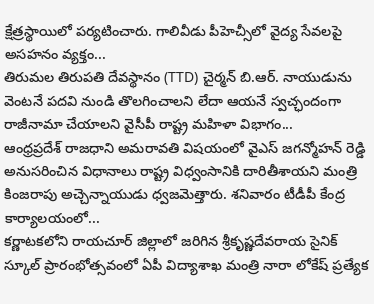క్షేత్రస్థాయిలో పర్యటించారు. గాలివీడు పీహెచ్సీలో వైద్య సేవలపై అసహనం వ్యక్తం...
తిరుమల తిరుపతి దేవస్థానం (TTD) చైర్మన్ బి.ఆర్. నాయుడును వెంటనే పదవి నుండి తొలగించాలని లేదా ఆయనే స్వచ్ఛందంగా రాజీనామా చేయాలని వైసీపీ రాష్ట్ర మహిళా విభాగం...
ఆంధ్రప్రదేశ్ రాజధాని అమరావతి విషయంలో వైఎస్ జగన్మోహన్ రెడ్డి అనుసరించిన విధానాలు రాష్ట్ర విధ్వంసానికి దారితీశాయని మంత్రి కింజరాపు అచ్చెన్నాయుడు ధ్వజమెత్తారు. శనివారం టీడీపీ కేంద్ర కార్యాలయంలో...
కర్ణాటకలోని రాయచూర్ జిల్లాలో జరిగిన శ్రీకృష్ణదేవరాయ సైనిక్ స్కూల్ ప్రారంభోత్సవంలో ఏపీ విద్యాశాఖ మంత్రి నారా లోకేష్ ప్రత్యేక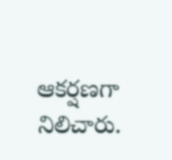ఆకర్షణగా నిలిచారు.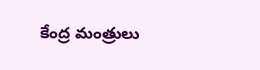కేంద్ర మంత్రులు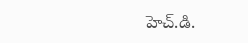హెచ్.డి.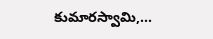కుమారస్వామి,...